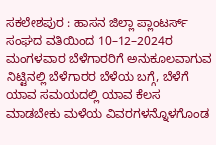ಸಕಲೇಶಪುರ : ಹಾಸನ ಜಿಲ್ಲಾ ಪ್ಲಾಂಟರ್ಸ್ ಸಂಘದ ವತಿಯಿಂದ 10–12–2024ರ ಮಂಗಳವಾರ ಬೆಳೆಗಾರರಿಗೆ ಅನುಕೂಲವಾಗುವ ನಿಟ್ಟಿನಲ್ಲಿ ಬೆಳೆಗಾರರ ಬೆಳೆಯ ಬಗ್ಗೆ, ಬೆಳೆಗೆ ಯಾವ ಸಮಯದಲ್ಲಿ ಯಾವ ಕೆಲಸ ಮಾಡಬೇಕು ಮಳೆಯ ವಿವರಗಳನ್ನೊಳಗೊಂಡ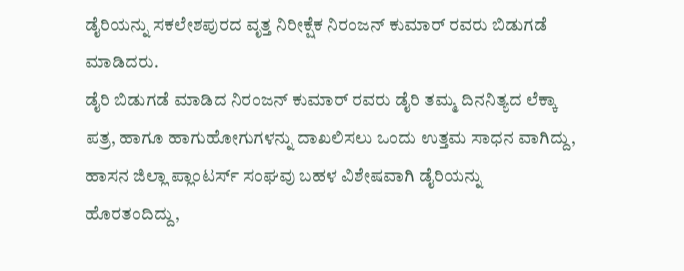ಡೈರಿಯನ್ನು ಸಕಲೇಶಪುರದ ವೃತ್ತ ನಿರೀಕ್ಷೆಕ ನಿರಂಜನ್ ಕುಮಾರ್ ರವರು ಬಿಡುಗಡೆ ಮಾಡಿದರು.
ಡೈರಿ ಬಿಡುಗಡೆ ಮಾಡಿದ ನಿರಂಜನ್ ಕುಮಾರ್ ರವರು ಡೈರಿ ತಮ್ಮ ದಿನನಿತ್ಯದ ಲೆಕ್ಕಾ ಪತ್ರ, ಹಾಗೂ ಹಾಗುಹೋಗುಗಳನ್ನು ದಾಖಲಿಸಲು ಒಂದು ಉತ್ತಮ ಸಾಧನ ವಾಗಿದ್ದು, ಹಾಸನ ಜಿಲ್ಲಾ ಪ್ಲಾಂಟರ್ಸ್ ಸಂಘವು ಬಹಳ ವಿಶೇಷವಾಗಿ ಡೈರಿಯನ್ನು ಹೊರತಂದಿದ್ದು,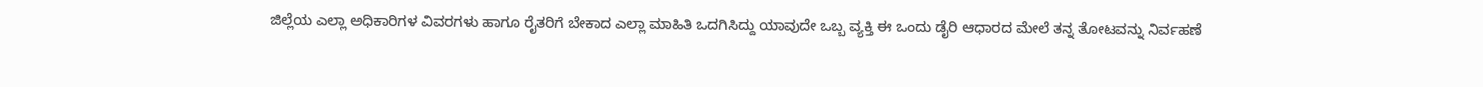ಜಿಲ್ಲೆಯ ಎಲ್ಲಾ ಅಧಿಕಾರಿಗಳ ವಿವರಗಳು ಹಾಗೂ ರೈತರಿಗೆ ಬೇಕಾದ ಎಲ್ಲಾ ಮಾಹಿತಿ ಒದಗಿಸಿದ್ದು ಯಾವುದೇ ಒಬ್ಬ ವ್ಯಕ್ತಿ ಈ ಒಂದು ಡೈರಿ ಆಧಾರದ ಮೇಲೆ ತನ್ನ ತೋಟವನ್ನು ನಿರ್ವಹಣೆ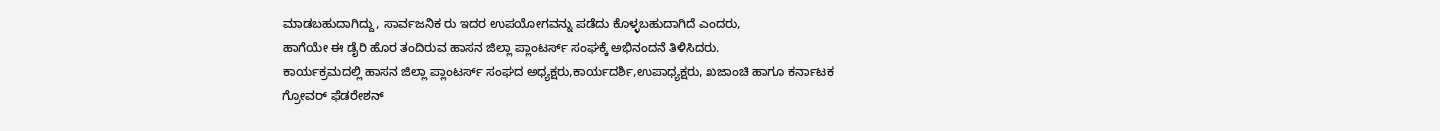ಮಾಡಬಹುದಾಗಿದ್ದು, ಸಾರ್ವಜನಿಕ ರು ಇದರ ಉಪಯೋಗವನ್ನು ಪಡೆದು ಕೊಳ್ಳಬಹುದಾಗಿದೆ ಎಂದರು,
ಹಾಗೆಯೇ ಈ ಡೈರಿ ಹೊರ ತಂದಿರುವ ಹಾಸನ ಜಿಲ್ಲಾ ಪ್ಲಾಂಟರ್ಸ್ ಸಂಘಕ್ಕೆ ಅಭಿನಂದನೆ ತಿಳಿಸಿದರು.
ಕಾರ್ಯಕ್ರಮದಲ್ಲಿ ಹಾಸನ ಜಿಲ್ಲಾ ಪ್ಲಾಂಟರ್ಸ್ ಸಂಘದ ಅಧ್ಯಕ್ಷರು,ಕಾರ್ಯದರ್ಶಿ,ಉಪಾಧ್ಯಕ್ಷರು, ಖಜಾಂಚಿ ಹಾಗೂ ಕರ್ನಾಟಕ ಗ್ರೋವರ್ ಫೆಡರೇಶನ್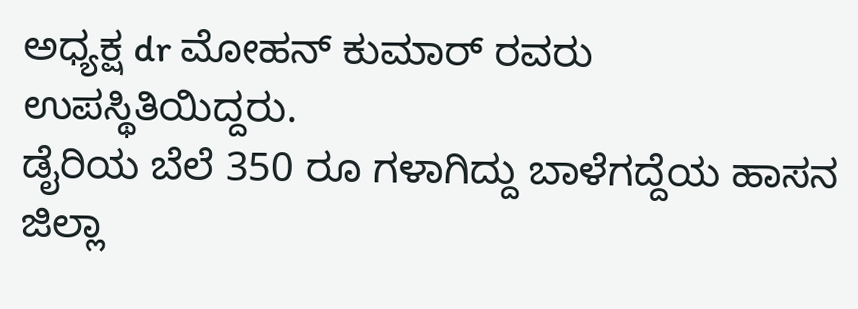ಅಧ್ಯಕ್ಷ dr ಮೋಹನ್ ಕುಮಾರ್ ರವರು ಉಪಸ್ಥಿತಿಯಿದ್ದರು.
ಡೈರಿಯ ಬೆಲೆ 350 ರೂ ಗಳಾಗಿದ್ದು ಬಾಳೆಗದ್ದೆಯ ಹಾಸನ ಜಿಲ್ಲಾ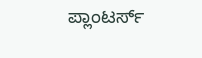ಪ್ಲಾಂಟರ್ಸ್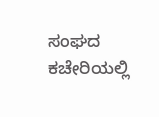ಸಂಘದ ಕಚೇರಿಯಲ್ಲಿ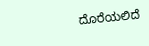ದೊರೆಯಲಿದೆ